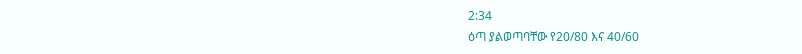2:34
ዕጣ ያልወጣባቸው የ20/80 እና 40/60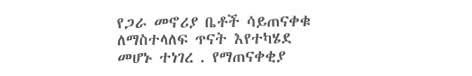የጋራ መኖሪያ ቤቶች ሳይጠናቀቁ ለማስተላለፍ ጥናት እየተካሄደ መሆኑ ተነገረ . የማጠናቀቂያ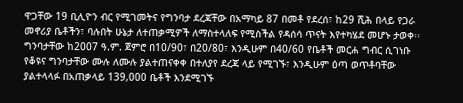ዋጋቸው 19 ቢሊዮን ብር የሚገመትና የግንባታ ደረጃቸው በአማካይ 87 በመቶ የደረሰ፣ ከ29 ሺሕ በላይ የጋራ መኖሪያ ቤቶችን፣ ባሉበት ሁኔታ ለተጠቃሚዎች ለማስተላለፍ የሚስችል የዳሰሳ ጥናት እየተካሄደ መሆኑ ታወቀ፡፡ ግንባታቸው ከ2007 ዓ.ም. ጀምሮ በ10/90፣ በ20/80፣ እንዲሁም በ40/60 የቤቶች መርሐ ግብር ሲገነቡ የቆዩና ግንባታቸው ሙሉ ለሙሉ ያልተጠናቀቀ በተለያየ ደረጃ ላይ የሚገኙ፣ እንዲሁም ዕጣ ወጥቶባቸው ያልተላላፉ በአጠቃላይ 139,000 ቤቶች እንደሚገኙ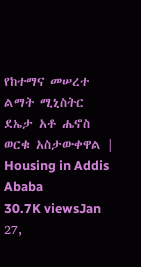የከተማና መሠረተ ልማት ሚኒስትር ደኤታ አቶ ሔኖስ ወርቁ አስታውቀዋል | Housing in Addis Ababa
30.7K viewsJan 27,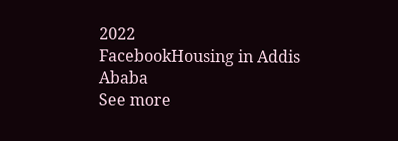2022
FacebookHousing in Addis Ababa
See more